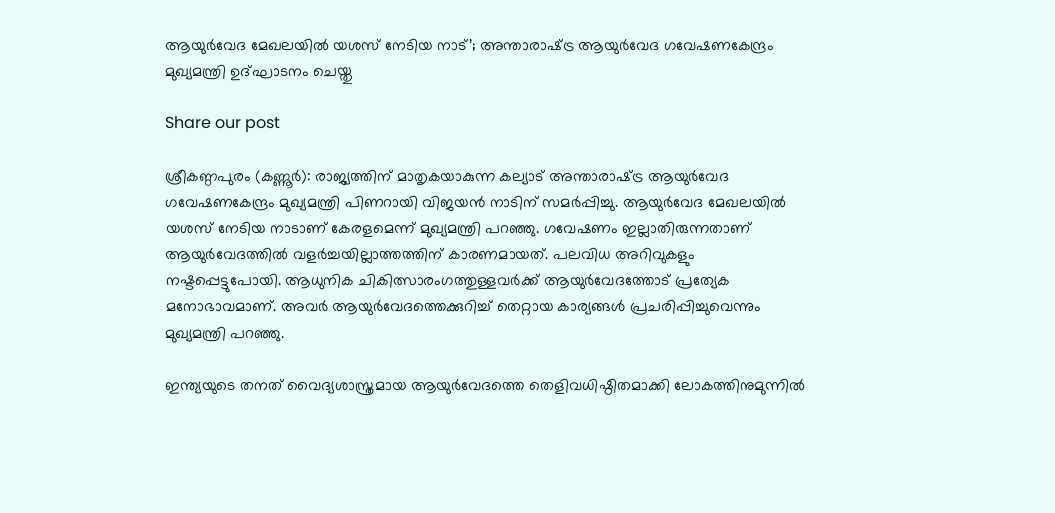ആയുർവേദ മേഖലയിൽ യശസ് നേടിയ നാട്’; അന്താരാഷ്‌ട്ര ആയുർവേദ ഗവേഷണകേന്ദ്രം മുഖ്യമന്ത്രി ഉദ്ഘാടനം ചെയ്തു

Share our post

ശ്രീകണ്ഠപുരം (കണ്ണൂർ): രാജ്യത്തിന്‌ മാതൃകയാകുന്ന കല്യാട്‌ അന്താരാഷ്‌ട്ര ആയുർവേദ ഗവേഷണകേന്ദ്രം മുഖ്യമന്ത്രി പിണറായി വിജയൻ നാടിന് സമർപ്പിച്ചു. ആയുർവേദ മേഖലയിൽ യശസ് നേടിയ നാടാണ് കേരളമെന്ന് മുഖ്യമന്ത്രി പറഞ്ഞു. ഗവേഷണം ഇല്ലാതിരുന്നതാണ് ആയുർവേദത്തിൽ വളർച്ചയില്ലാത്തത്തിന് കാരണമായത്. പലവിധ അറിവുകളും നഷ്ടപ്പെട്ടുപോയി. ആധുനിക ചികിത്സാരംഗത്തുള്ളവർക്ക് ആയുർവേദത്തോട് പ്രത്യേക മനോഭാവമാണ്. അവർ ആയുർവേദത്തെക്കുറിച്ച് തെറ്റായ കാര്യങ്ങൾ പ്രചരിപ്പിച്ചുവെന്നും മുഖ്യമന്ത്രി പറഞ്ഞു.

ഇന്ത്യയുടെ തനത് വൈദ്യശാസ്ത്രമായ ആയുർവേദത്തെ തെളിവധിഷ്ഠിതമാക്കി ലോകത്തിനുമുന്നിൽ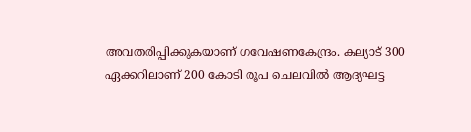അവതരിപ്പിക്കുകയാണ് ഗവേഷണകേന്ദ്രം. കല്യാട് 300 ഏക്കറിലാണ്‌ 200 കോടി രൂപ ചെലവിൽ ആദ്യഘട്ട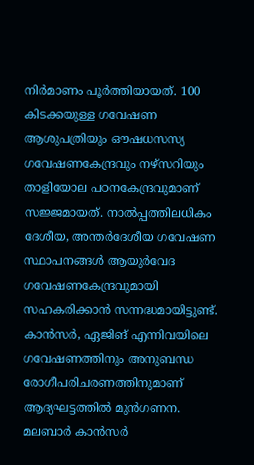നിർമാണം പൂർത്തിയായത്‌. 100 കിടക്കയുള്ള ഗവേഷണ ആശുപത്രിയും ഔഷധസസ്യ ഗവേഷണകേന്ദ്രവും നഴ്‌സറിയും താളിയോല പഠനകേന്ദ്രവുമാണ് സജ്ജമായത്. നാൽപ്പത്തിലധികം ദേശീയ, അന്തർദേശീയ ഗവേഷണ സ്ഥാപനങ്ങൾ ആയുർവേദ ഗവേഷണകേന്ദ്രവുമായി സഹകരിക്കാൻ സന്നദ്ധമായിട്ടുണ്ട്‌. കാൻസർ, ഏജിങ്‌ എന്നിവയിലെ ഗവേഷണത്തിനും അനുബന്ധ രോഗീപരിചരണത്തിനുമാണ്‌ ആദ്യഘട്ടത്തിൽ മുൻഗണന. മലബാർ കാൻസർ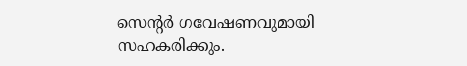സെന്റർ ഗവേഷണവുമായി സഹകരിക്കും.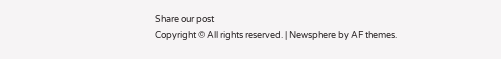Share our post
Copyright © All rights reserved. | Newsphere by AF themes.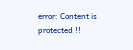error: Content is protected !!